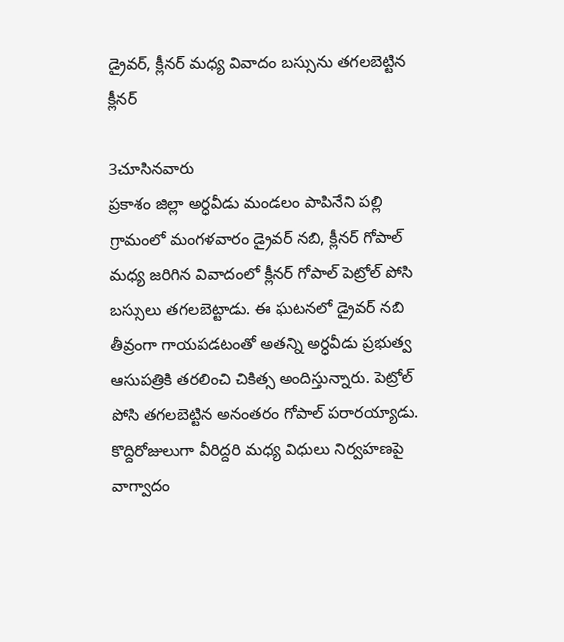డ్రైవర్, క్లీనర్ మధ్య వివాదం బస్సును తగలబెట్టిన క్లీనర్

3చూసినవారు
ప్రకాశం జిల్లా అర్ధవీడు మండలం పాపినేని పల్లి గ్రామంలో మంగళవారం డ్రైవర్ నబి, క్లీనర్ గోపాల్ మధ్య జరిగిన వివాదంలో క్లీనర్ గోపాల్ పెట్రోల్ పోసి బస్సులు తగలబెట్టాడు. ఈ ఘటనలో డ్రైవర్ నబి తీవ్రంగా గాయపడటంతో అతన్ని అర్ధవీడు ప్రభుత్వ ఆసుపత్రికి తరలించి చికిత్స అందిస్తున్నారు. పెట్రోల్ పోసి తగలబెట్టిన అనంతరం గోపాల్ పరారయ్యాడు. కొద్దిరోజులుగా వీరిద్దరి మధ్య విధులు నిర్వహణపై వాగ్వాదం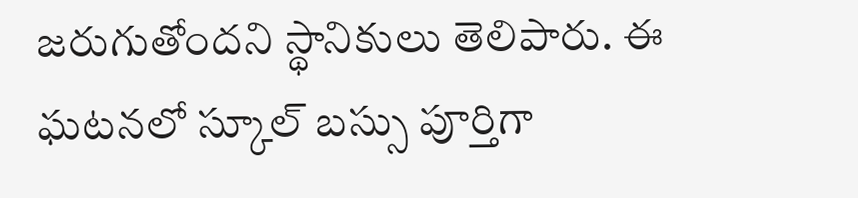జరుగుతోందని స్థానికులు తెలిపారు. ఈ ఘటనలో స్కూల్ బస్సు పూర్తిగా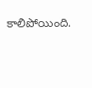కాలిపోయింది.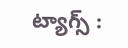ట్యాగ్స్ :